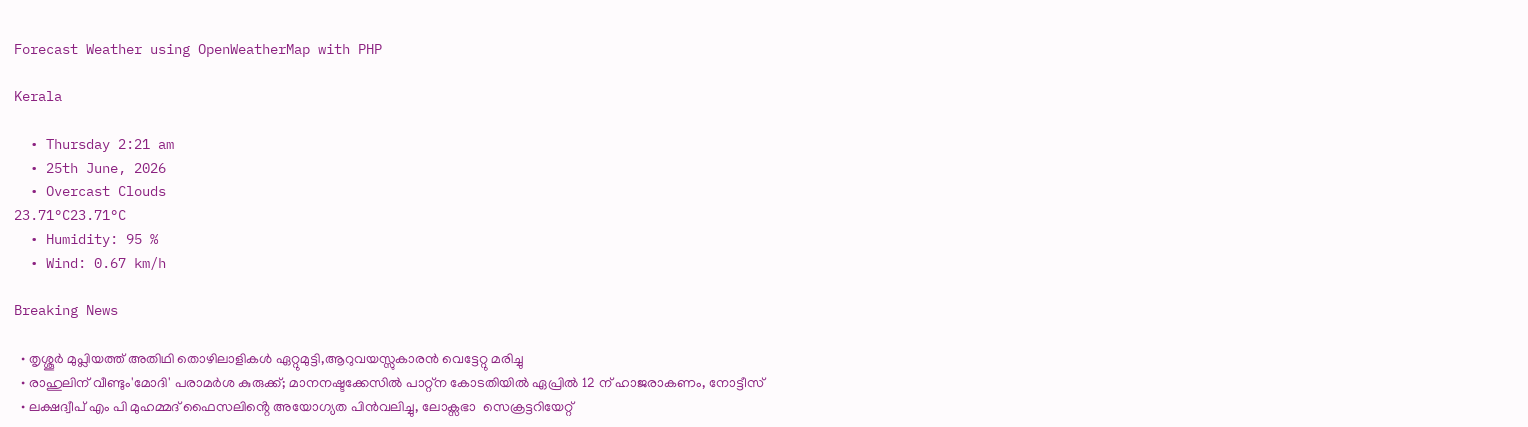Forecast Weather using OpenWeatherMap with PHP

Kerala

  • Thursday 2:21 am
  • 25th June, 2026
  • Overcast Clouds
23.71°C23.71°C
  • Humidity: 95 %
  • Wind: 0.67 km/h

Breaking News

  • തൃശ്ശൂർ മുപ്ലിയത്ത് അതിഥി തൊഴിലാളികൾ ഏറ്റുമുട്ടി,ആറുവയസ്സുകാരൻ വെട്ടേറ്റു മരിച്ചു
  • രാഹുലിന് വീണ്ടും'മോദി' പരാമര്‍ശ കുരുക്ക്; മാനനഷ്ടക്കേസിൽ പാറ്റ്ന കോടതിയിൽ ഏപ്രിൽ 12 ന് ഹാജരാകണം, നോട്ടീസ്
  • ലക്ഷദ്വീപ് എം പി മുഹമ്മദ് ഫൈസലിൻ്റെ അയോഗ്യത പിൻവലിച്ചു, ലോക്സഭാ  സെക്രട്ടറിയേറ്റ്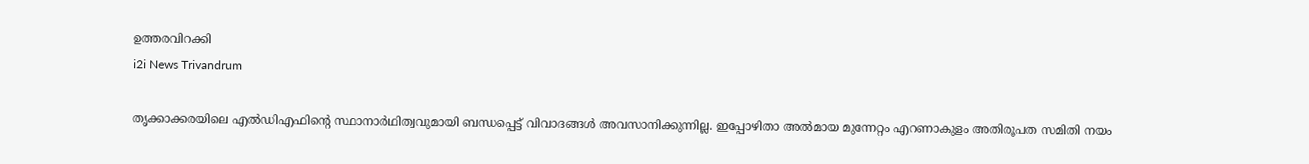ഉത്തരവിറക്കി
i2i News Trivandrum

തൃക്കാക്കരയിലെ എൽഡിഎഫിന്റെ സ്ഥാനാർഥിത്വവുമായി ബന്ധപ്പെട്ട് വിവാദങ്ങൾ അവസാനിക്കുന്നില്ല. ഇപ്പോഴിതാ അൽമായ മുന്നേറ്റം എറണാകുളം അതിരൂപത സമിതി നയം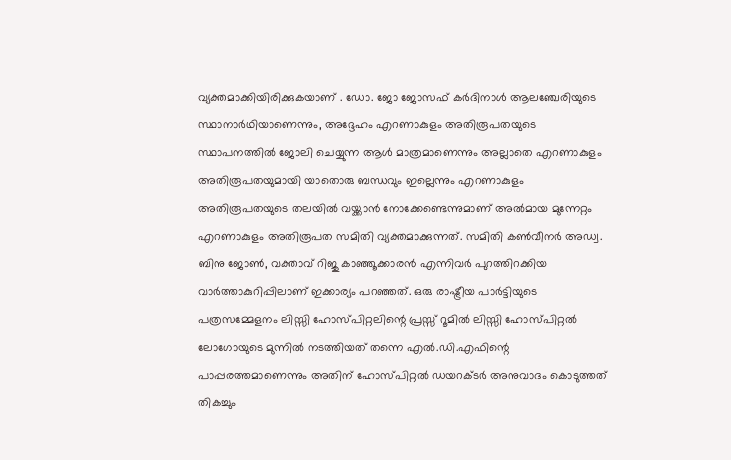വ്യക്തമാക്കിയിരിക്കുകയാണ് . ഡോ. ജോ ജോസഫ് കർദിനാൾ ആലഞ്ചേരിയുടെ സ്ഥാനാർഥിയാണെന്നും, അദ്ദേഹം എറണാകുളം അതിരൂപതയുടെ സ്ഥാപനത്തിൽ ജോലി ചെയ്യുന്ന ആൾ മാത്രമാണെന്നും അല്ലാതെ എറണാകുളം അതിരൂപതയുമായി യാതൊരു ബന്ധവും ഇല്ലെന്നും എറണാകുളം അതിരൂപതയുടെ തലയിൽ വയ്ക്കാൻ നോക്കേണ്ടെന്നുമാണ് അൽമായ മുന്നേറ്റം എറണാകുളം അതിരൂപത സമിതി വ്യക്തമാക്കുന്നത്. സമിതി കൺവീനർ അഡ്വ. ബിനു ജോൺ, വക്താവ് റിജു കാഞ്ഞൂക്കാരൻ എന്നിവർ പുറത്തിറക്കിയ വാർത്താകുറിപ്പിലാണ് ഇക്കാര്യം പറഞ്ഞത്. ഒരു രാഷ്ട്രീയ പാർട്ടിയുടെ പത്രസമ്മേളനം ലിസ്സി ഹോസ്പിറ്റലിന്റെ പ്രസ്സ് റൂമിൽ ലിസ്സി ഹോസ്പിറ്റൽ ലോഗോയുടെ മുന്നിൽ നടത്തിയത് തന്നെ എൽ.ഡി.എഫിന്റെ പാപ്പരത്തമാണെന്നും അതിന് ഹോസ്പിറ്റൽ ഡയറക്ടർ അനുവാദം കൊടുത്തത് തികച്ചും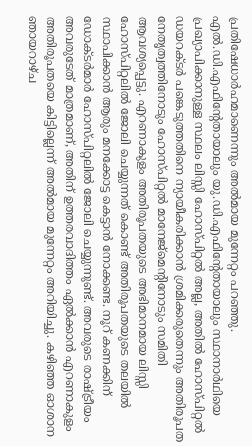പ്രതിഷേധാർഹമാണെന്നും അൽമായ മുന്നേറ്റം പറഞ്ഞു. എൽ.ഡി.എഫിന്റേതായാലും യു.ഡി.എഫിന്റേതായാലും സ്ഥാനാർഥിയെ പ്രഖ്യാപിക്കാനുള്ള സ്ഥലം ലിസ്സി ഹോസ്പിറ്റൽ അല്ല, അതിൽ ഹോസ്പിറ്റൽ ഡയറക്ടർ പങ്കെടുത്തതിനെ ന്യായീകരിക്കാൻ ശ്രമിക്കരുതെന്നും അതിരൂപത നേതൃത്വത്തിനോടും ഹോസ്പിറ്റൽ മാനേജ്‌മെന്റിനോടും സമിതി ആവശ്യപ്പെട്ടു. എറണാകുളം അതിരൂപതയുടെ അഭിമാനമായ ലിസ്സി ഹോസ്പിറ്റലിൽ ജോലി ചെയ്യുന്നത് കൊണ്ട് അതിരൂപതയുടെ തലയിൽ സ്ഥാപിക്കാൻ ആരും മനക്കോട്ട കെട്ടാൻ നോക്കണ്ട. നൂറ് കണക്കിന് ഡോക്ടർമാർ ഹോസ്പിറ്റലിൽ ജോലി ചെയ്യുന്നുണ്ട്. അവരുടെ രാഷ്ട്രീയം അവരുടേത് മാത്രമാണ്, അതിന് ഉത്തരവാദിത്തം ഏൽക്കാൻ എറണാകുളം അതിരൂപതയെ കിട്ടില്ലെന്ന് അൽമായ മുന്നേറ്റം അറിയിച്ചു. കഴിഞ്ഞ ഓശാന ഞായറാഴ്ച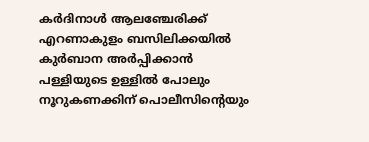കർദിനാൾ ആലഞ്ചേരിക്ക് എറണാകുളം ബസിലിക്കയിൽ കുർബാന അർപ്പിക്കാൻ പള്ളിയുടെ ഉള്ളിൽ പോലും നൂറുകണക്കിന് പൊലീസിന്റെയും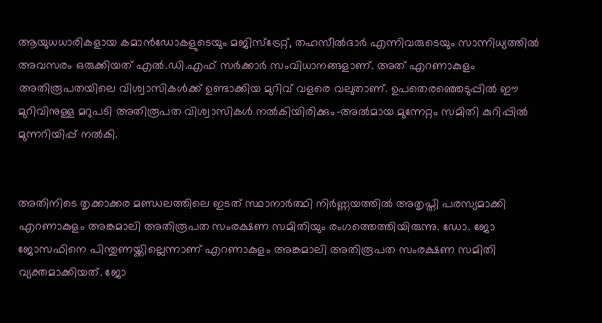ആയുധധാരികളായ കമാൻഡോകളുടെയും മജിസ്ട്രേറ്റ്, തഹസീൽദാർ എന്നിവരുടെയും സാന്നിധ്യത്തിൽ അവസരം ഒരുക്കിയത് എൽ.ഡി.എഫ് സർക്കാർ സംവിധാനങ്ങളാണ്. അത് എറണാകുളം അതിരൂപതയിലെ വിശ്വാസികൾക്ക് ഉണ്ടാക്കിയ മുറിവ് വളരെ വലുതാണ്. ഉപതെരഞ്ഞെടുപ്പിൽ ഈ മുറിവിനുള്ള മറുപടി അതിരൂപത വിശ്വാസികൾ നൽകിയിരിക്കും-അൽമായ മുന്നേറ്റം സമിതി കുറിപ്പിൽ മുന്നറിയിപ്പ് നൽകി.


അതിനിടെ തൃക്കാക്കര മണ്ഡലത്തിലെ ഇടത് സ്ഥാനാര്‍ത്ഥി നിര്‍ണ്ണയത്തില്‍ അതൃപ്തി പരസ്യമാക്കി എറണാകുളം അങ്കമാലി അതിരൂപത സംരക്ഷണ സമിതിയും രംഗത്തെത്തിയിരുന്നു. ഡോ. ജോ ജോസഫിനെ പിന്തുണയ്ക്കില്ലെന്നാണ് എറണാകുളം അങ്കമാലി അതിരൂപത സംരക്ഷണ സമിതി വ്യക്തമാക്കിയത്. ജോ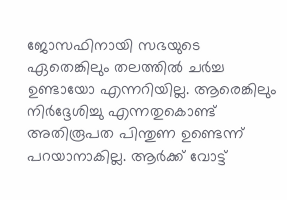ജോസഫിനായി സഭയുടെ ഏതെങ്കിലും തലത്തിൽ ചർച്ച ഉണ്ടായോ എന്നറിയില്ല. ആരെങ്കിലും നിർദ്ദേശിച്ചു എന്നതുകൊണ്ട് അതിരൂപത പിന്തുണ ഉണ്ടെന്ന് പറയാനാകില്ല. ആർക്ക് വോട്ട്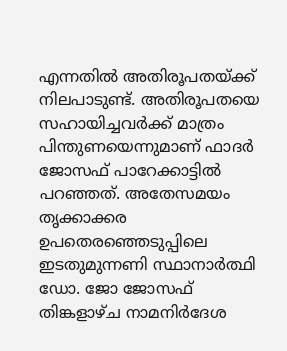എന്നതിൽ അതിരൂപതയ്ക്ക് നിലപാടുണ്ട്. അതിരൂപതയെ സഹായിച്ചവർക്ക് മാത്രം പിന്തുണയെന്നുമാണ് ഫാദർ ജോസഫ് പാറേക്കാട്ടിൽ പറഞ്ഞത്. അതേസമയം തൃക്കാക്കര ഉപതെരഞ്ഞെടുപ്പിലെ ഇടതുമുന്നണി സ്ഥാനാര്‍ത്ഥി ഡോ. ജോ ജോസഫ് തിങ്കളാഴ്ച നാമനിര്‍ദേശ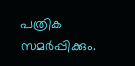പത്രിക സമര്‍പ്പിക്കും.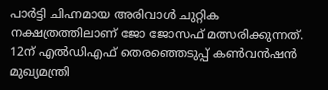പാർട്ടി ചിഹ്നമായ അരിവാള്‍ ചുറ്റിക നക്ഷത്രത്തിലാണ് ജോ ജോസഫ് മത്സരിക്കുന്നത്. 12ന് എല്‍ഡിഎഫ് തെരഞ്ഞെടുപ്പ് കണ്‍വന്‍ഷന്‍ മുഖ്യമന്ത്രി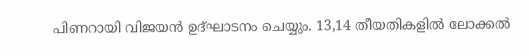പിണറായി വിജയന്‍ ഉദ്ഘാടനം ചെയ്യും. 13,14 തീയതികളിൽ ലോക്കൽ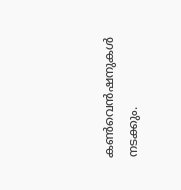കൺവെൻഷനുകൾ നടക്കും.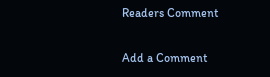Readers Comment

Add a Comment